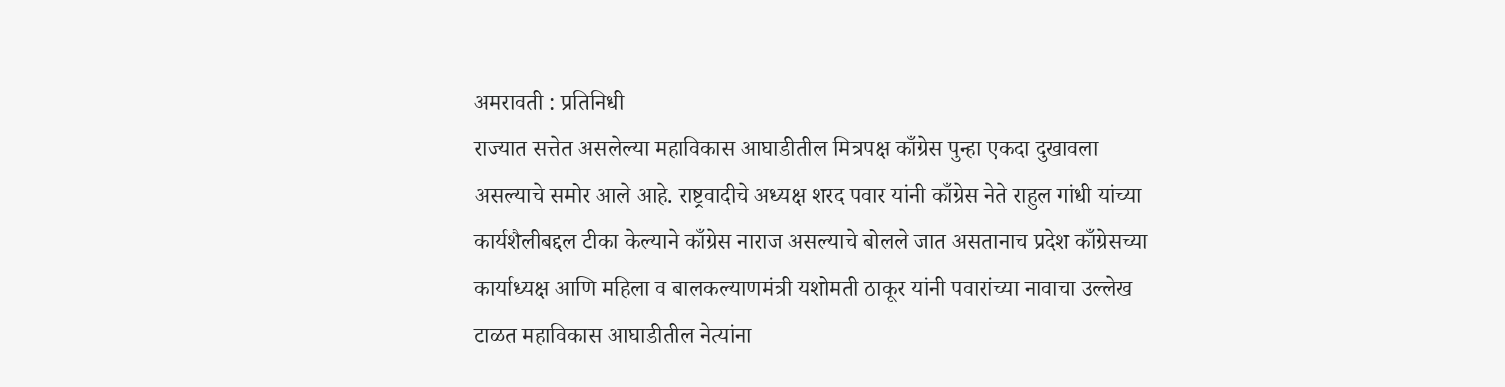अमरावती : प्रतिनिधी
राज्यात सत्तेत असलेल्या महाविकास आघाडीतील मित्रपक्ष काँग्रेस पुन्हा एकदा दुखावला असल्याचे समोर आले आहे. राष्ट्रवादीचे अध्यक्ष शरद पवार यांनी काँग्रेस नेते राहुल गांधी यांच्या कार्यशैलीबद्दल टीका केल्याने काँग्रेस नाराज असल्याचे बोलले जात असतानाच प्रदेश काँग्रेसच्या कार्याध्यक्ष आणि महिला व बालकल्याणमंत्री यशोमती ठाकूर यांनी पवारांच्या नावाचा उल्लेख टाळत महाविकास आघाडीतील नेत्यांना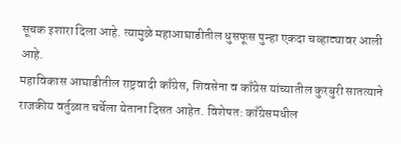सूचक इशारा दिला आहे. त्यामुळे महाआघाडीतील धुसफूस पुन्हा एकदा चव्हाट्यावर आली आहे.
महाविकास आघाडीतील राष्ट्रवादी काँग्रेस, शिवसेना व काँग्रेस यांच्यातील कुरबुरी सातत्याने राजकीय वर्तुळात चर्चेला येताना दिसत आहेत. विशेषत: काँग्रेसमधील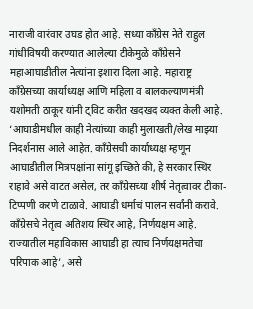नाराजी वारंवार उघड होत आहे. सध्या काँग्रेस नेते राहुल गांधीविषयी करण्यात आलेल्या टीकेमुळे काँग्रेसने महाआघाडीतील नेत्यांना इशारा दिला आहे. महाराष्ट्र काँग्रेसच्या कार्याध्यक्ष आणि महिला व बालकल्याणमंत्री यशोमती ठाकूर यांनी ट्विट करीत खदखद व्यक्त केली आहे. ‘आघाडीमधील काही नेत्यांच्या काही मुलाखती/लेख माझ्या निदर्शनास आले आहेत. काँग्रेसची कार्याध्यक्ष म्हणून आघाडीतील मित्रपक्षांना सांगू इच्छिते की, हे सरकार स्थिर राहावे असे वाटत असेल, तर काँग्रेसच्या शीर्ष नेतृत्वावर टीका-टिप्पणी करणे टाळावे. आघाडी धर्माचं पालन सर्वांनी करावे. काँग्रेसचे नेतृत्व अतिशय स्थिर आहे, निर्णयक्षम आहे. राज्यातील महाविकास आघाडी हा त्याच निर्णयक्षमतेचा परिपाक आहे’, असे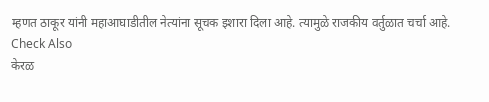म्हणत ठाकूर यांनी महाआघाडीतील नेत्यांना सूचक इशारा दिला आहे. त्यामुळे राजकीय वर्तुळात चर्चा आहे.
Check Also
केरळ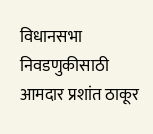विधानसभा निवडणुकीसाठी आमदार प्रशांत ठाकूर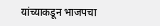यांच्याकडून भाजपचा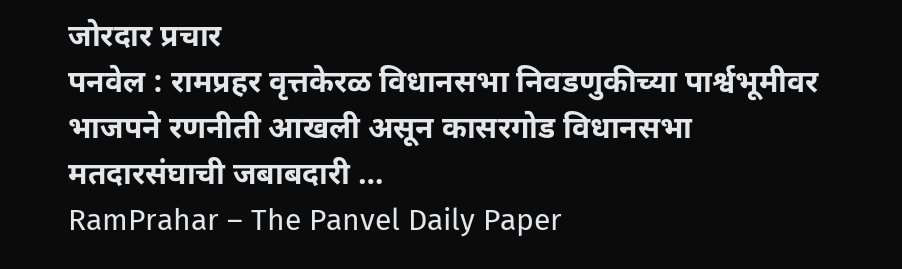जोरदार प्रचार
पनवेल : रामप्रहर वृत्तकेरळ विधानसभा निवडणुकीच्या पार्श्वभूमीवर भाजपने रणनीती आखली असून कासरगोड विधानसभा मतदारसंघाची जबाबदारी …
RamPrahar – The Panvel Daily Paper